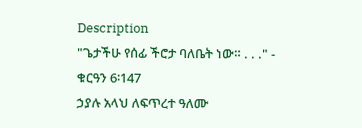Description
"ጌታችሁ የሰፊ ችሮታ ባለቤት ነው። . . ." - ቁርዓን 6፡147
ኃያሉ አላህ ለፍጥረተ ዓለሙ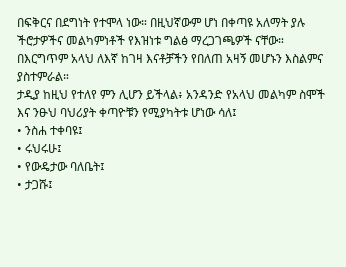በፍቅርና በደግነት የተሞላ ነው። በዚህኛውም ሆነ በቀጣዩ አለማት ያሉ ችሮታዎችና መልካምነቶች የእዝነቱ ግልፅ ማረጋገጫዎች ናቸው።
በእርግጥም አላህ ለእኛ ከገዛ እናቶቻችን የበለጠ አዛኝ መሆኑን እስልምና ያስተምራል።
ታዲያ ከዚህ የተለየ ምን ሊሆን ይችላል፥ አንዳንድ የአላህ መልካም ስሞች እና ንፁህ ባህሪያት ቀጣዮቹን የሚያካትቱ ሆነው ሳለ፤
• ንስሐ ተቀባዩ፤
• ሩህሩሁ፤
• የውዴታው ባለቤት፤
• ታጋሹ፤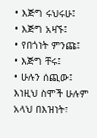• እጅግ ሩህሩሁ፤
• እጅግ አዛኙ፤
• የበጎነት ምንጩ፤
• እጅግ ቸሩ፤
• ሁሉን ሰጪው፤
እነዚህ ስሞች ሁሉም አላህ በእዝነት፣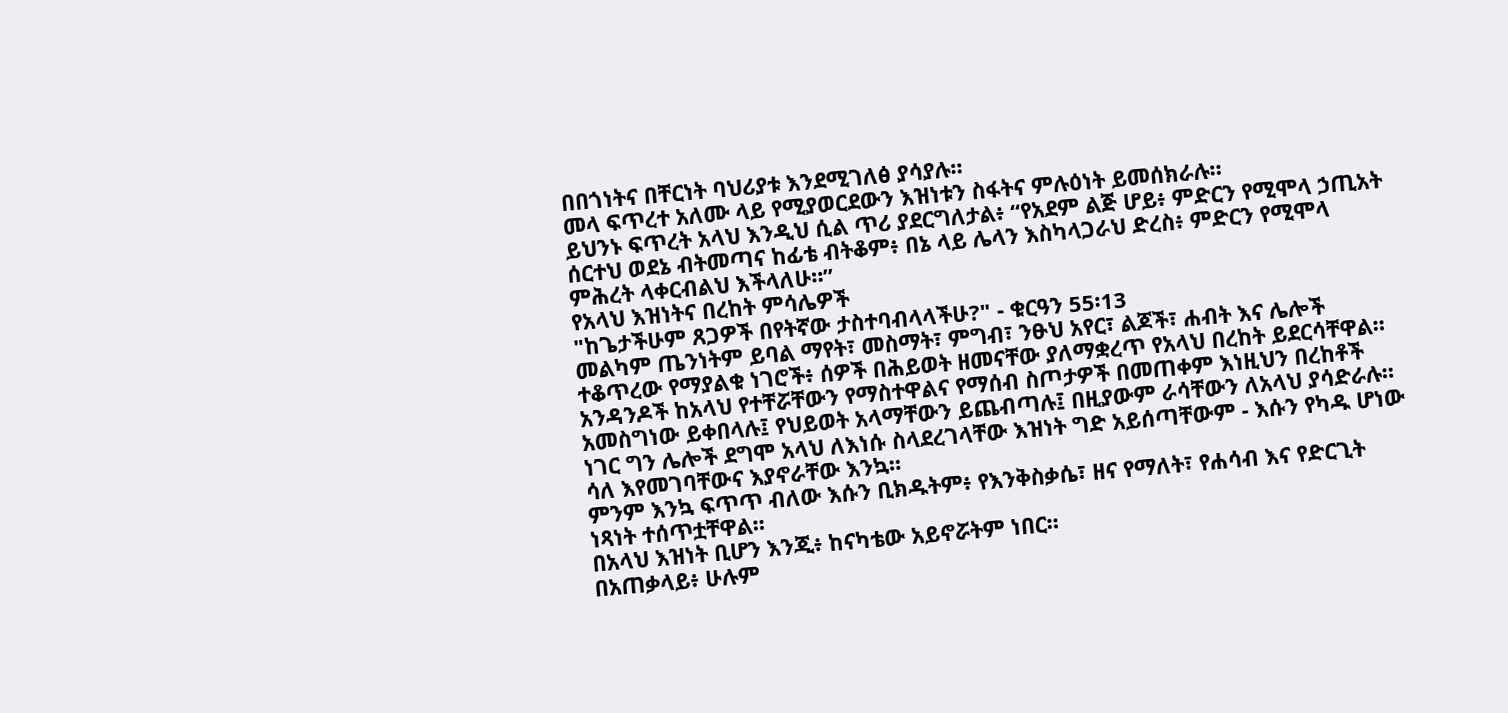በበጎነትና በቸርነት ባህሪያቱ እንደሚገለፅ ያሳያሉ።
መላ ፍጥረተ አለሙ ላይ የሚያወርደውን እዝነቱን ስፋትና ምሉዕነት ይመሰክራሉ።
ይህንኑ ፍጥረት አላህ እንዲህ ሲል ጥሪ ያደርግለታል፥ “የአደም ልጅ ሆይ፥ ምድርን የሚሞላ ኃጢአት ሰርተህ ወደኔ ብትመጣና ከፊቴ ብትቆም፥ በኔ ላይ ሌላን እስካላጋራህ ድረስ፥ ምድርን የሚሞላ ምሕረት ላቀርብልህ እችላለሁ።”
የአላህ እዝነትና በረከት ምሳሌዎች
"ከጌታችሁም ጸጋዎች በየትኛው ታስተባብላላችሁ?" - ቁርዓን 55፡13
መልካም ጤንነትም ይባል ማየት፣ መስማት፣ ምግብ፣ ንፁህ አየር፣ ልጆች፣ ሐብት እና ሌሎች ተቆጥረው የማያልቁ ነገሮች፥ ሰዎች በሕይወት ዘመናቸው ያለማቋረጥ የአላህ በረከት ይደርሳቸዋል።
አንዳንዶች ከአላህ የተቸሯቸውን የማስተዋልና የማሰብ ስጦታዎች በመጠቀም እነዚህን በረከቶች አመስግነው ይቀበላሉ፤ የህይወት አላማቸውን ይጨብጣሉ፤ በዚያውም ራሳቸውን ለአላህ ያሳድራሉ።
ነገር ግን ሌሎች ደግሞ አላህ ለእነሱ ስላደረገላቸው እዝነት ግድ አይሰጣቸውም - እሱን የካዱ ሆነው ሳለ እየመገባቸውና እያኖራቸው እንኳ።
ምንም እንኳ ፍጥጥ ብለው እሱን ቢክዱትም፥ የእንቅስቃሴ፣ ዘና የማለት፣ የሐሳብ እና የድርጊት ነጻነት ተሰጥቷቸዋል።
በአላህ እዝነት ቢሆን እንጂ፥ ከናካቴው አይኖሯትም ነበር።
በአጠቃላይ፥ ሁሉም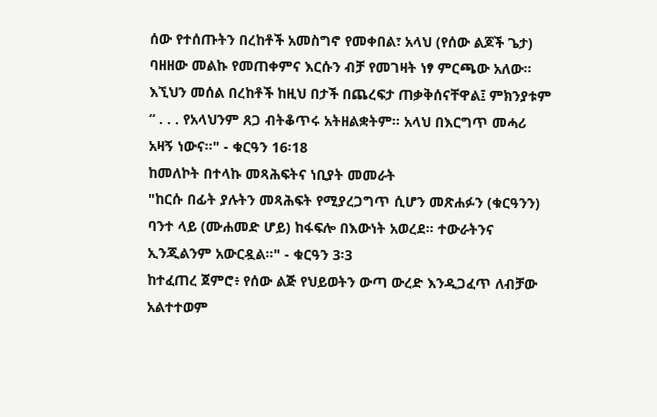ሰው የተሰጡትን በረከቶች አመስግኖ የመቀበል፣ አላህ (የሰው ልጆች ጌታ) ባዘዘው መልኩ የመጠቀምና እርሱን ብቻ የመገዛት ነፃ ምርጫው አለው።
እኚህን መሰል በረከቶች ከዚህ በታች በጨረፍታ ጠቃቅሰናቸዋል፤ ምክንያቱም “ . . . የአላህንም ጸጋ ብትቆጥሩ አትዘልቋትም። አላህ በእርግጥ መሓሪ አዛኝ ነውና።" - ቁርዓን 16፡18
ከመለኮት በተላኩ መጻሕፍትና ነቢያት መመራት
"ከርሱ በፊት ያሉትን መጻሕፍት የሚያረጋግጥ ሲሆን መጽሐፉን (ቁርዓንን) ባንተ ላይ (ሙሐመድ ሆይ) ከፋፍሎ በእውነት አወረደ። ተውራትንና ኢንጂልንም አውርዷል።" - ቁርዓን 3፡3
ከተፈጠረ ጀምሮ፥ የሰው ልጅ የህይወትን ውጣ ውረድ እንዲጋፈጥ ለብቻው አልተተወም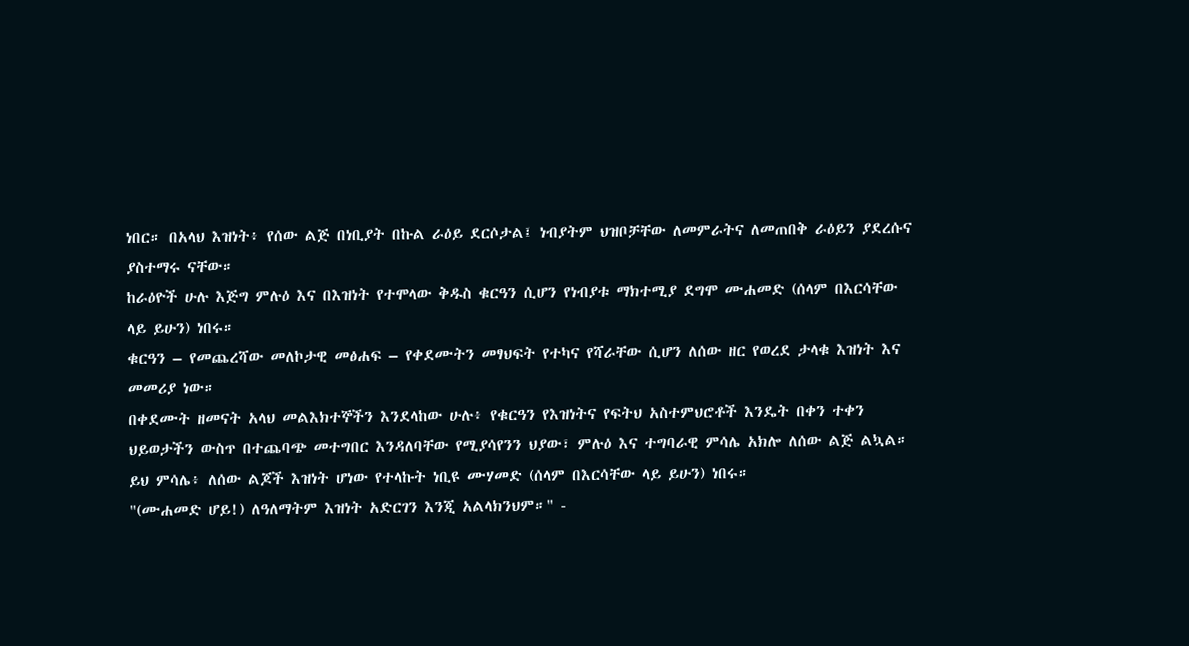ነበር። በአላህ እዝነት፥ የሰው ልጅ በነቢያት በኩል ራዕይ ደርሶታል፤ ነብያትም ህዝቦቻቸው ለመምራትና ለመጠበቅ ራዕይን ያደረሱና ያስተማሩ ናቸው።
ከራዕዮች ሁሉ እጅግ ምሉዕ እና በእዝነት የተሞላው ቅዱስ ቁርዓን ሲሆን የነብያቱ ማክተሚያ ደግሞ ሙሐመድ (ሰላም በእርሳቸው ላይ ይሁን) ነበሩ።
ቁርዓን – የመጨረሻው መለኮታዊ መፅሐፍ – የቀደሙትን መፃህፍት የተካና የሻራቸው ሲሆን ለሰው ዘር የወረደ ታላቁ እዝነት እና መመሪያ ነው።
በቀደሙት ዘመናት አላህ መልእክተኞችን እንደላከው ሁሉ፥ የቁርዓን የእዝነትና የፍትህ አስተምህሮቶች እንዴት በቀን ተቀን ህይወታችን ውስጥ በተጨባጭ መተግበር እንዳለባቸው የሚያሳየንን ህያው፣ ምሉዕ እና ተግባራዊ ምሳሌ አክሎ ለሰው ልጅ ልኳል።
ይህ ምሳሌ፥ ለሰው ልጆች እዝነት ሆነው የተላኩት ነቢዩ ሙሃመድ (ሰላም በእርሳቸው ላይ ይሁን) ነበሩ።
"(ሙሐመድ ሆይ!) ለዓለማትም እዝነት አድርገን እንጂ አልላክንህም።" -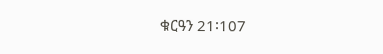ቁርዓን 21፡107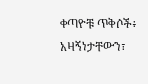ቀጣዮቹ ጥቅሶች፥ አዛኝነታቸውን፣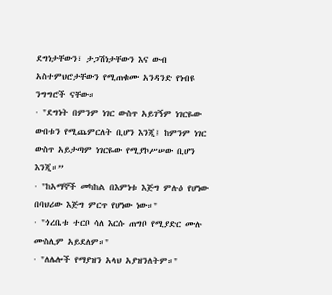ደግነታቸውን፣ ታጋሽነታቸውን እና ውብ አስተምህሮታቸውን የሚጠቁሙ አንዳንድ የነብዩ ንግግሮች ናቸው።
· "ደግነት በምንም ነገር ውስጥ አይገኝም ነገርዬው ውበቱን የሚጨምርለት ቢሆን እንጂ፤ ከምንም ነገር ውስጥ አይታጣም ነገርዬው የሚያኮሥሠው ቢሆን እንጂ።”
· "ከአማኞች መካከል በእምነቱ እጅግ ምሉዕ የሆነው በባህሪው እጅግ ምርጥ የሆነው ነው።"
· "ጎረቤቱ ተርቦ ሳለ እርሱ ጠግቦ የሚያድር ሙሉ ሙስሊም አይደለም።"
· "ለሌሎች የማያዝን አላህ አያዝንለትም።"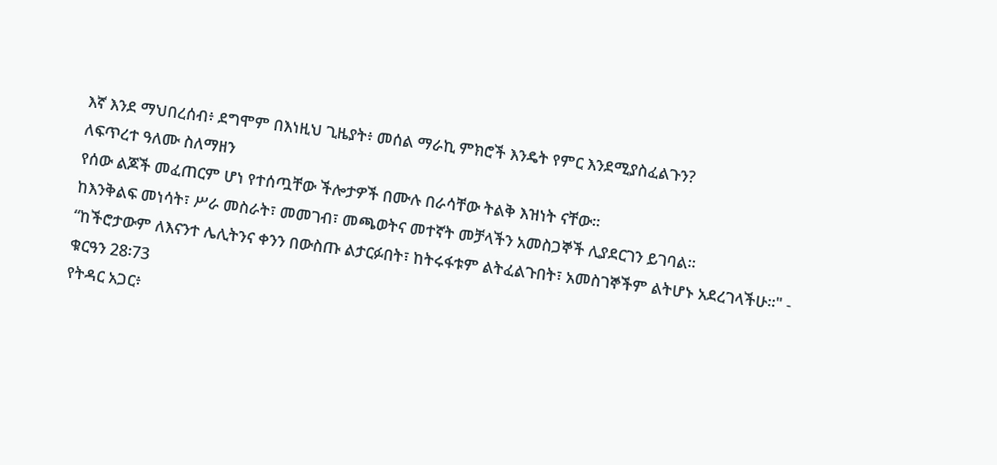እኛ እንደ ማህበረሰብ፥ ደግሞም በእነዚህ ጊዜያት፥ መሰል ማራኪ ምክሮች እንዴት የምር እንደሚያስፈልጉን?
ለፍጥረተ ዓለሙ ስለማዘን
የሰው ልጆች መፈጠርም ሆነ የተሰጧቸው ችሎታዎች በሙሉ በራሳቸው ትልቅ እዝነት ናቸው።
ከእንቅልፍ መነሳት፣ ሥራ መስራት፣ መመገብ፣ መጫወትና መተኛት መቻላችን አመስጋኞች ሊያደርገን ይገባል።
“ከችሮታውም ለእናንተ ሌሊትንና ቀንን በውስጡ ልታርፉበት፣ ከትሩፋቱም ልትፈልጉበት፣ አመስገኞችም ልትሆኑ አደረገላችሁ።" - ቁርዓን 28፡73
የትዳር አጋር፥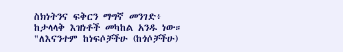ስክነትንና ፍቅርን ማግኛ መንገድ፥ ከታላላቅ እዝነቶች መካከል አንዱ ነው።
"ለእናንተም ከነፍሶቻችሁ (ከጎሶቻችሁ)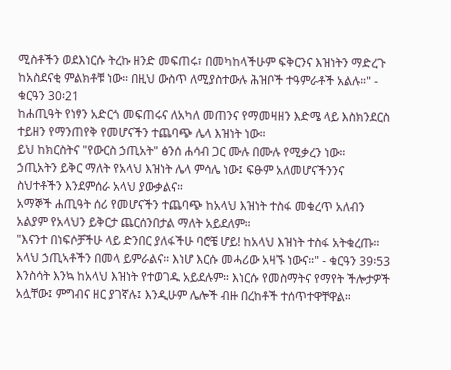ሚስቶችን ወደእነርሱ ትረኩ ዘንድ መፍጠሩ፣ በመካከላችሁም ፍቅርንና እዝነትን ማድረጉ ከአስደናቂ ምልክቶቹ ነው። በዚህ ውስጥ ለሚያስተውሉ ሕዝቦች ተዓምራቶች አልሉ።" - ቁርዓን 30፡21
ከሐጢዓት የነፃን አድርጎ መፍጠሩና ለአካለ መጠንና የማመዛዘን እድሜ ላይ እስክንደርስ ተይዘን የማንጠየቅ የመሆናችን ተጨባጭ ሌላ እዝነት ነው።
ይህ ከክርስትና "የውርስ ኃጢአት" ፅንሰ ሐሳብ ጋር ሙሉ በሙሉ የሚቃረን ነው።
ኃጢአትን ይቅር ማለት የአላህ እዝነት ሌላ ምሳሌ ነው፤ ፍፁም አለመሆናችንንና ስህተቶችን እንደምሰራ አላህ ያውቃልና።
አማኞች ሐጢዓት ሰሪ የመሆናችን ተጨባጭ ከአላህ እዝነት ተስፋ መቁረጥ አለብን አልያም የአላህን ይቅርታ ጨርሰንበታል ማለት አይደለም።
"እናንተ በነፍሶቻችሁ ላይ ድንበር ያለፋችሁ ባሮቼ ሆይ! ከአላህ እዝነት ተስፋ አትቁረጡ። አላህ ኃጢኣቶችን በመላ ይምራልና። እነሆ እርሱ መሓሪው አዛኙ ነውና።" - ቁርዓን 39፡53
እንስሳት እንኳ ከአላህ እዝነት የተወገዱ አይደሉም። እነርሱ የመስማትና የማየት ችሎታዎች አሏቸው፤ ምግብና ዘር ያገኛሉ፤ እንዲሁም ሌሎች ብዙ በረከቶች ተሰጥተዋቸዋል።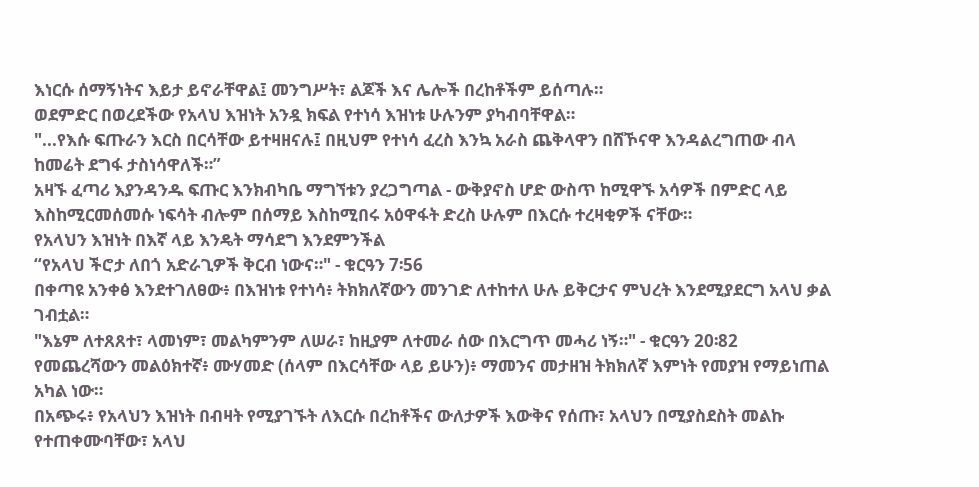እነርሱ ሰማኝነትና እይታ ይኖራቸዋል፤ መንግሥት፣ ልጆች እና ሌሎች በረከቶችም ይሰጣሉ።
ወደምድር በወረደችው የአላህ እዝነት አንዷ ክፍል የተነሳ እዝነቱ ሁሉንም ያካብባቸዋል።
"...የእሱ ፍጡራን እርስ በርሳቸው ይተዛዘናሉ፤ በዚህም የተነሳ ፈረስ እንኳ አራስ ጨቅላዋን በሸኾናዋ እንዳልረግጠው ብላ ከመሬት ደግፋ ታስነሳዋለች።”
አዛኙ ፈጣሪ እያንዳንዱ ፍጡር እንክብካቤ ማግኘቱን ያረጋግጣል - ውቅያኖስ ሆድ ውስጥ ከሚዋኙ አሳዎች በምድር ላይ እስከሚርመሰመሱ ነፍሳት ብሎም በሰማይ እስከሚበሩ አዕዋፋት ድረስ ሁሉም በእርሱ ተረዛቂዎች ናቸው።
የአላህን እዝነት በእኛ ላይ እንዴት ማሳደግ እንደምንችል
“የአላህ ችሮታ ለበጎ አድራጊዎች ቅርብ ነውና።" - ቁርዓን 7፡56
በቀጣዩ አንቀፅ እንደተገለፀው፥ በእዝነቱ የተነሳ፥ ትክክለኛውን መንገድ ለተከተለ ሁሉ ይቅርታና ምህረት እንደሚያደርግ አላህ ቃል ገብቷል።
"እኔም ለተጸጸተ፣ ላመነም፣ መልካምንም ለሠራ፣ ከዚያም ለተመራ ሰው በእርግጥ መሓሪ ነኝ።" - ቁርዓን 20፡82
የመጨረሻውን መልዕክተኛ፥ ሙሃመድ (ሰላም በእርሳቸው ላይ ይሁን)፥ ማመንና መታዘዝ ትክክለኛ እምነት የመያዝ የማይነጠል አካል ነው።
በአጭሩ፥ የአላህን እዝነት በብዛት የሚያገኙት ለእርሱ በረከቶችና ውለታዎች እውቅና የሰጡ፣ አላህን በሚያስደስት መልኩ የተጠቀሙባቸው፣ አላህ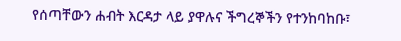የሰጣቸውን ሐብት እርዳታ ላይ ያዋሉና ችግረኞችን የተንከባከቡ፣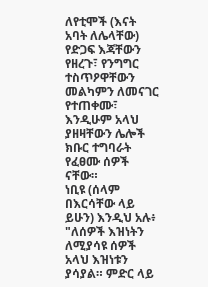ለየቲሞች (እናት አባት ለሌላቸው) የድጋፍ እጃቸውን የዘረጉ፣ የንግግር ተስጥዖዋቸውን መልካምን ለመናገር የተጠቀሙ፣ እንዲሁም አላህ ያዘዛቸውን ሌሎች ክቡር ተግባራት የፈፀሙ ሰዎች ናቸው።
ነቢዩ (ሰላም በእርሳቸው ላይ ይሁን) እንዲህ አሉ፥ "ለሰዎች እዝነትን ለሚያሳዩ ሰዎች አላህ እዝነቱን ያሳያል። ምድር ላይ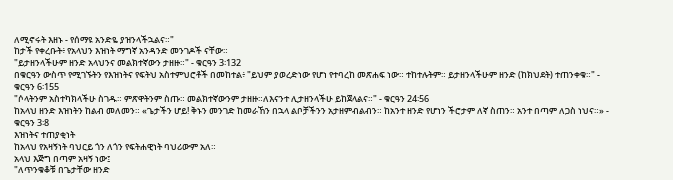ለሚኖሩት እዘኑ - የሰማዩ አንድዬ ያዝንላችኋልና።"
ከታች የቀረቡት፥ የአላህን እዝነት ማግኛ አንዳንድ መንገዶች ናቸው።
"ይታዘንላችሁም ዘንድ አላህንና መልክተኛውን ታዘዙ።" - ቁርዓን 3፡132
በቁርዓን ውስጥ የሚገኙትን የእዝነትና የፍትህ አስተምህሮቶች በመከተል፥ "ይህም ያወረድነው የሆነ የተባረከ መጽሐፍ ነው። ተከተሉትም። ይታዘንላችሁም ዘንድ (ከክህደት) ተጠንቀቁ።" - ቁርዓን 6፡155
"ሶላትንም አስተካክላችሁ ስገዱ። ምጽዋትንም ስጡ። መልክተኛውንም ታዘዙ።ለእናንተ ሊታዘንላችሁ ይከጀላልና።" - ቁርዓን 24፡56
ከአላህ ዘንድ እዝነትን ከልብ መለመን። «ጌታችን ሆይ! ቅኑን መንገድ ከመራኸን በኋላ ልቦቻችንን አታዘምብልብን። ከአንተ ዘንድ የሆነን ችሮታም ለኛ ስጠን። አንተ በጣም ለጋስ ነህና።» - ቁርዓን 3፡8
እዝነትና ተጠያቂነት
ከአላህ የአዛኝነት ባህርይ ጎን ለጎን የፍትሐዊነት ባህሪውም አለ።
አላህ እጅግ በጣም አዛኝ ነው፤
"ለጥንቁቆቹ በጌታቸው ዘንድ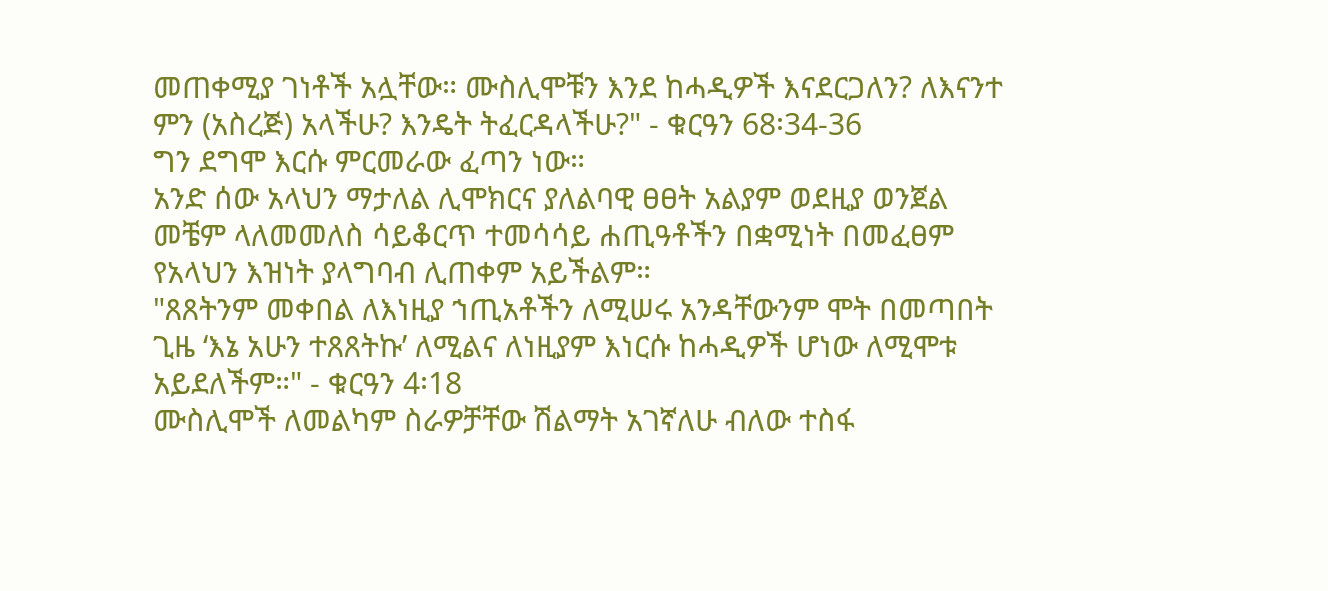መጠቀሚያ ገነቶች አሏቸው። ሙስሊሞቹን እንደ ከሓዲዎች እናደርጋለን? ለእናንተ ምን (አስረጅ) አላችሁ? እንዴት ትፈርዳላችሁ?" - ቁርዓን 68፡34-36
ግን ደግሞ እርሱ ምርመራው ፈጣን ነው።
አንድ ሰው አላህን ማታለል ሊሞክርና ያለልባዊ ፀፀት አልያም ወደዚያ ወንጀል መቼም ላለመመለስ ሳይቆርጥ ተመሳሳይ ሐጢዓቶችን በቋሚነት በመፈፀም የአላህን እዝነት ያላግባብ ሊጠቀም አይችልም።
"ጸጸትንም መቀበል ለእነዚያ ኀጢአቶችን ለሚሠሩ አንዳቸውንም ሞት በመጣበት ጊዜ ‘እኔ አሁን ተጸጸትኩ’ ለሚልና ለነዚያም እነርሱ ከሓዲዎች ሆነው ለሚሞቱ አይደለችም።" - ቁርዓን 4፡18
ሙስሊሞች ለመልካም ስራዎቻቸው ሽልማት አገኛለሁ ብለው ተስፋ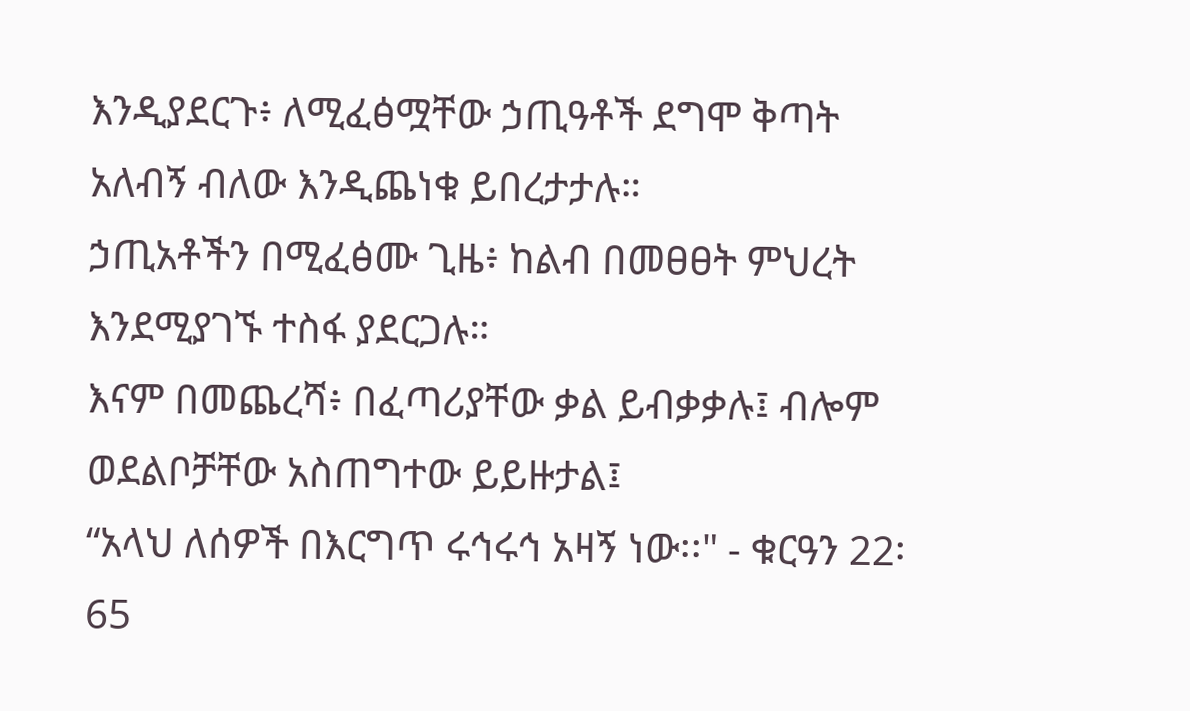እንዲያደርጉ፥ ለሚፈፅሟቸው ኃጢዓቶች ደግሞ ቅጣት አለብኝ ብለው እንዲጨነቁ ይበረታታሉ።
ኃጢአቶችን በሚፈፅሙ ጊዜ፥ ከልብ በመፀፀት ምህረት እንደሚያገኙ ተስፋ ያደርጋሉ።
እናም በመጨረሻ፥ በፈጣሪያቸው ቃል ይብቃቃሉ፤ ብሎም ወደልቦቻቸው አስጠግተው ይይዙታል፤
“አላህ ለሰዎች በእርግጥ ሩኅሩኅ አዛኝ ነው፡፡" - ቁርዓን 22፡65